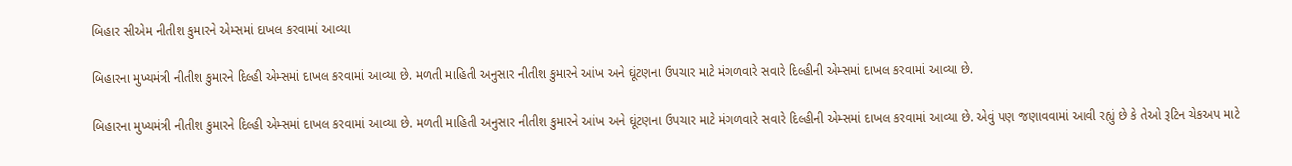બિહાર સીએમ નીતીશ કુમારને એમ્સમાં દાખલ કરવામાં આવ્યા

બિહારના મુખ્યમંત્રી નીતીશ કુમારને દિલ્હી એમ્સમાં દાખલ કરવામાં આવ્યા છે. મળતી માહિતી અનુસાર નીતીશ કુમારને આંખ અને ઘૂંટણના ઉપચાર માટે મંગળવારે સવારે દિલ્હીની એમ્સમાં દાખલ કરવામાં આવ્યા છે.

બિહારના મુખ્યમંત્રી નીતીશ કુમારને દિલ્હી એમ્સમાં દાખલ કરવામાં આવ્યા છે. મળતી માહિતી અનુસાર નીતીશ કુમારને આંખ અને ઘૂંટણના ઉપચાર માટે મંગળવારે સવારે દિલ્હીની એમ્સમાં દાખલ કરવામાં આવ્યા છે. એવું પણ જણાવવામાં આવી રહ્યું છે કે તેઓ રૂટિન ચેકઅપ માટે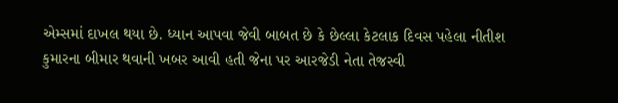એમ્સમાં દાખલ થયા છે. ધ્યાન આપવા જેવી બાબત છે કે છેલ્લા કેટલાક દિવસ પહેલા નીતીશ કુમારના બીમાર થવાની ખબર આવી હતી જેના પર આરજેડી નેતા તેજસ્વી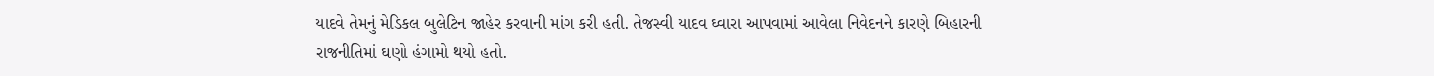યાદવે તેમનું મેડિકલ બુલેટિન જાહેર કરવાની માંગ કરી હતી. તેજસ્વી યાદવ ઘ્વારા આપવામાં આવેલા નિવેદનને કારણે બિહારની રાજનીતિમાં ઘણો હંગામો થયો હતો.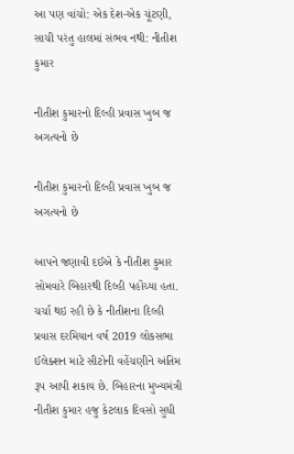આ પણ વાંચો: એક દેશ-એક ચૂંટણી, સાચી પરંતુ હાલમાં સંભવ નથી: નીતીશ કુમાર

નીતીશ કુમારનો દિલ્હી પ્રવાસ ખુબ જ અગત્યનો છે

નીતીશ કુમારનો દિલ્હી પ્રવાસ ખુબ જ અગત્યનો છે

આપને જણાવી દઈએ કે નીતીશ કુમાર સોમવારે બિહારથી દિલ્હી પહોંચ્યા હતા. ચર્ચા થઇ રહી છે કે નીતીશના દિલ્હી પ્રવાસ દરમિયાન વર્ષ 2019 લોકસભા ઈલેક્શન માટે સીટોની વહેંચણીને અંતિમ રૂપ આપી શકાય છે. બિહારના મુખ્યમંત્રી નીતીશ કુમાર હજુ કેટલાક દિવસો સુધી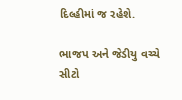દિલ્હીમાં જ રહેશે.

ભાજપ અને જેડીયુ વચ્ચે સીટો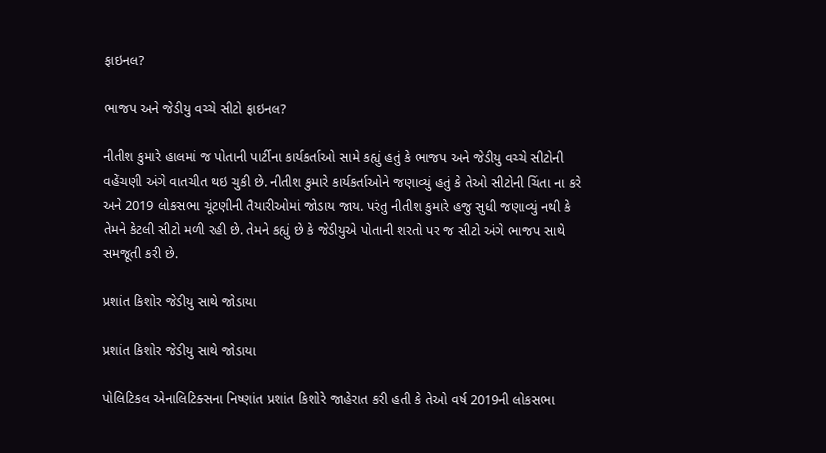ફાઇનલ?

ભાજપ અને જેડીયુ વચ્ચે સીટો ફાઇનલ?

નીતીશ કુમારે હાલમાં જ પોતાની પાર્ટીના કાર્યકર્તાઓ સામે કહ્યું હતું કે ભાજપ અને જેડીયુ વચ્ચે સીટોની વહેંચણી અંગે વાતચીત થઇ ચુકી છે. નીતીશ કુમારે કાર્યકર્તાઓને જણાવ્યું હતું કે તેઓ સીટોની ચિંતા ના કરે અને 2019 લોકસભા ચૂંટણીની તૈયારીઓમાં જોડાય જાય. પરંતુ નીતીશ કુમારે હજુ સુધી જણાવ્યું નથી કે તેમને કેટલી સીટો મળી રહી છે. તેમને કહ્યું છે કે જેડીયુએ પોતાની શરતો પર જ સીટો અંગે ભાજપ સાથે સમજૂતી કરી છે.

પ્રશાંત કિશોર જેડીયુ સાથે જોડાયા

પ્રશાંત કિશોર જેડીયુ સાથે જોડાયા

પોલિટિકલ એનાલિટિક્સના નિષ્ણાંત પ્રશાંત કિશોરે જાહેરાત કરી હતી કે તેઓ વર્ષ 2019ની લોકસભા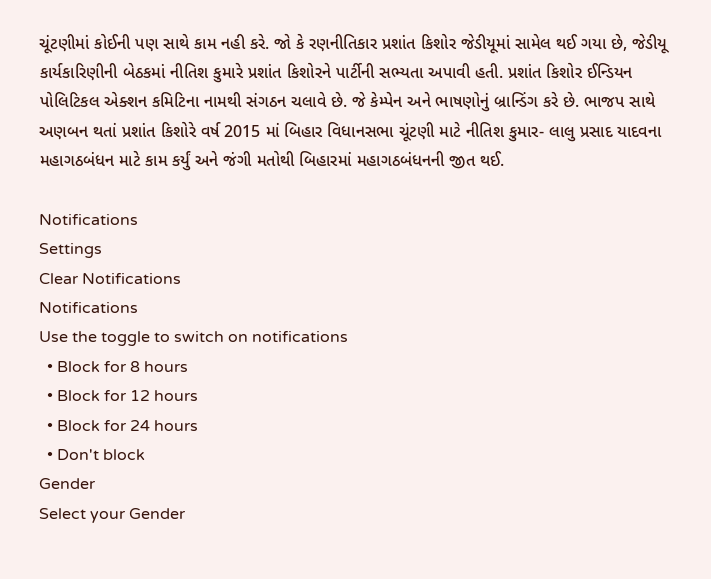ચૂંટણીમાં કોઈની પણ સાથે કામ નહી કરે. જો કે રણનીતિકાર પ્રશાંત કિશોર જેડીયૂમાં સામેલ થઈ ગયા છે, જેડીયૂ કાર્યકારિણીની બેઠકમાં નીતિશ કુમારે પ્રશાંત કિશોરને પાર્ટીની સભ્યતા અપાવી હતી. પ્રશાંત કિશોર ઈન્ડિયન પોલિટિકલ એક્શન કમિટિના નામથી સંગઠન ચલાવે છે. જે કેમ્પેન અને ભાષણોનું બ્રાન્ડિંગ કરે છે. ભાજપ સાથે અણબન થતાં પ્રશાંત કિશોરે વર્ષ 2015 માં બિહાર વિધાનસભા ચૂંટણી માટે નીતિશ કુમાર- લાલુ પ્રસાદ યાદવના મહાગઠબંધન માટે કામ કર્યું અને જંગી મતોથી બિહારમાં મહાગઠબંધનની જીત થઈ.

Notifications
Settings
Clear Notifications
Notifications
Use the toggle to switch on notifications
  • Block for 8 hours
  • Block for 12 hours
  • Block for 24 hours
  • Don't block
Gender
Select your Gender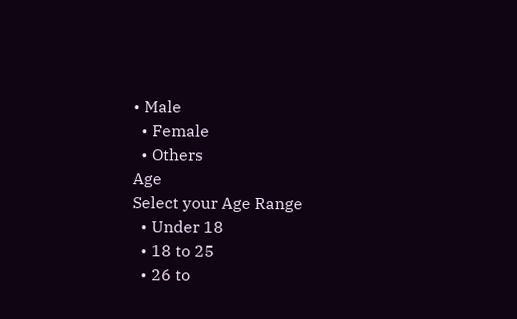• Male
  • Female
  • Others
Age
Select your Age Range
  • Under 18
  • 18 to 25
  • 26 to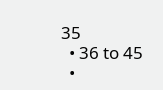35
  • 36 to 45
  •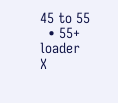45 to 55
  • 55+
loader
X